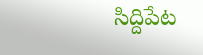సిద్దిపేట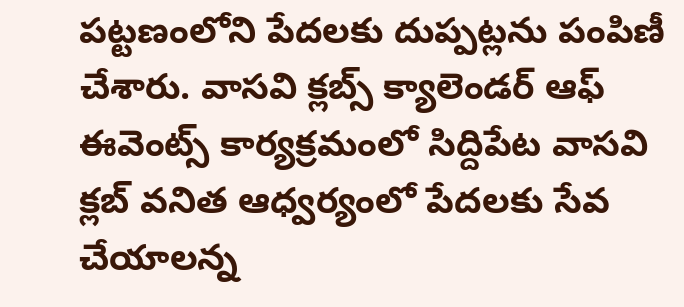పట్టణంలోని పేదలకు దుప్పట్లను పంపిణీ చేశారు. వాసవి క్లబ్స్ క్యాలెండర్ ఆఫ్ ఈవెంట్స్ కార్యక్రమంలో సిద్దిపేట వాసవి క్లబ్ వనిత ఆధ్వర్యంలో పేదలకు సేవ చేయాలన్న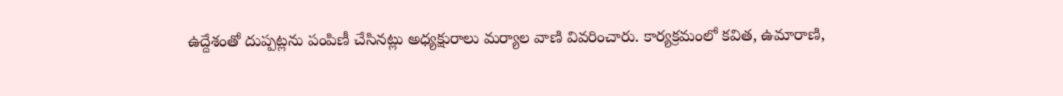ఉద్దేశంతో దుప్పట్లను పంపిణీ చేసినట్లు అధ్యక్షురాలు మర్యాల వాణి వివరించారు. కార్యక్రమంలో కవిత, ఉమారాణి,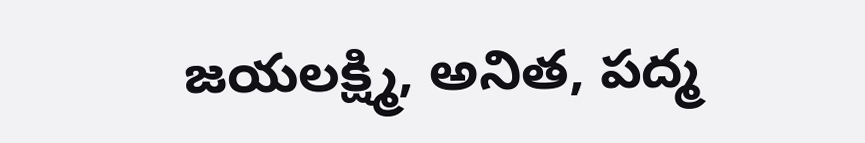జయలక్ష్మి, అనిత, పద్మ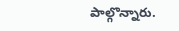పాల్గొన్నారు.